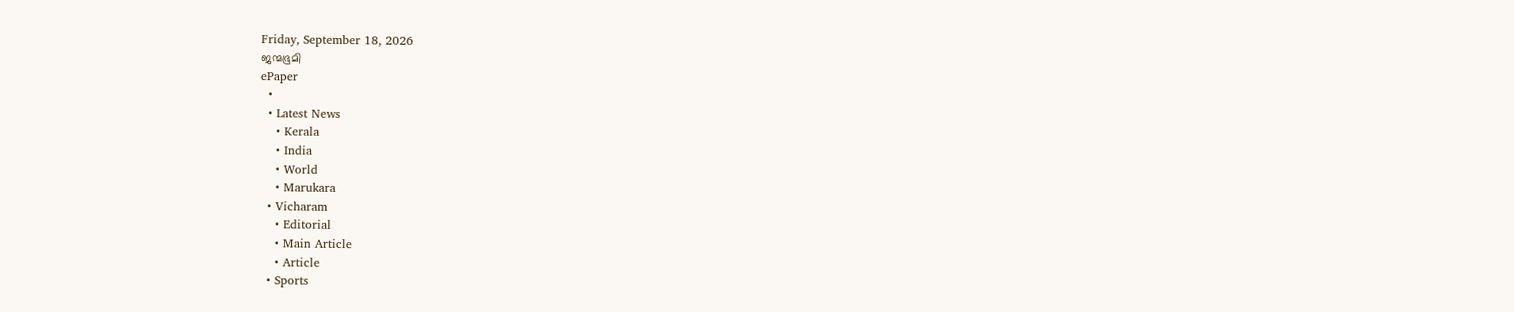Friday, September 18, 2026
ജന്മഭൂമി
ePaper
  •
  • Latest News
    • Kerala
    • India
    • World
    • Marukara
  • Vicharam
    • Editorial
    • Main Article
    • Article
  • Sports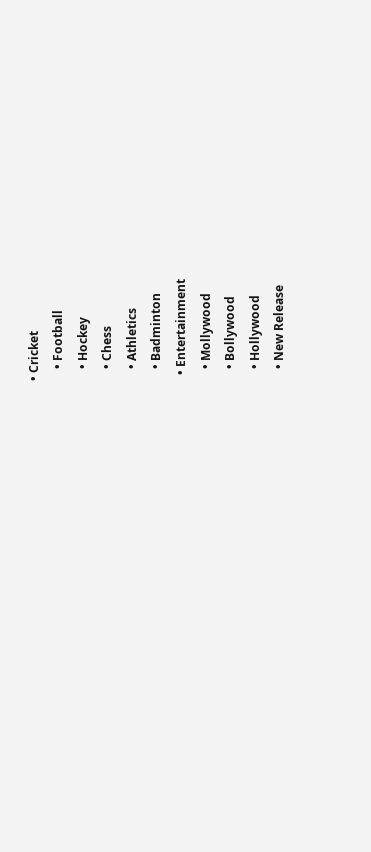• Cricket
    • Football
    • Hockey
    • Chess
    • Athletics
    • Badminton
  • Entertainment
    • Mollywood
    • Bollywood
    • Hollywood
    • New Release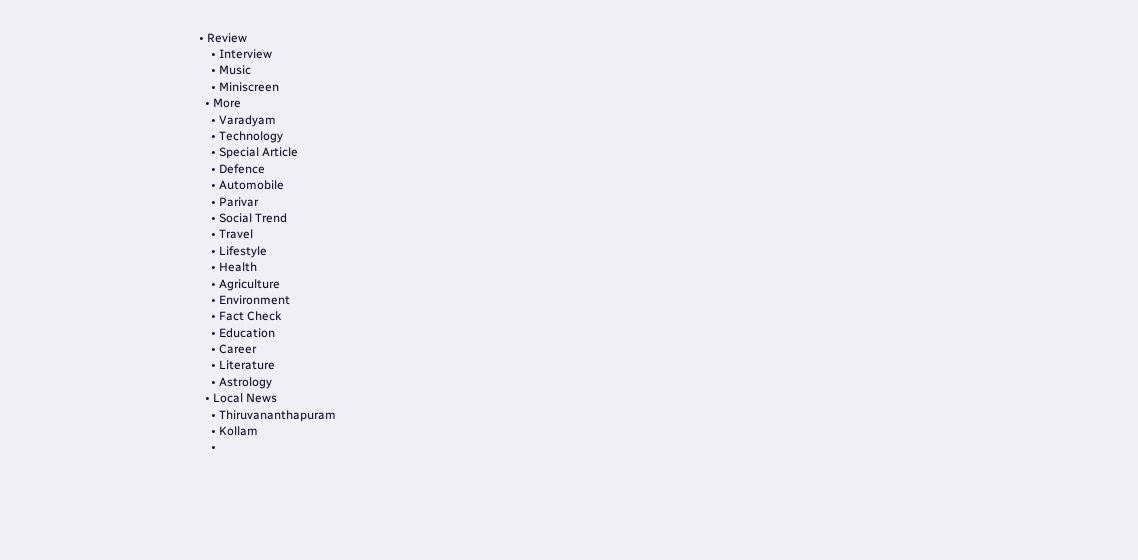• Review
    • Interview
    • Music
    • Miniscreen
  • More
    • Varadyam
    • Technology
    • Special Article
    • Defence
    • Automobile
    • Parivar
    • Social Trend
    • Travel
    • Lifestyle
    • Health
    • Agriculture
    • Environment
    • Fact Check
    • Education
    • Career
    • Literature
    • Astrology
  • Local News
    • Thiruvananthapuram
    • Kollam
    •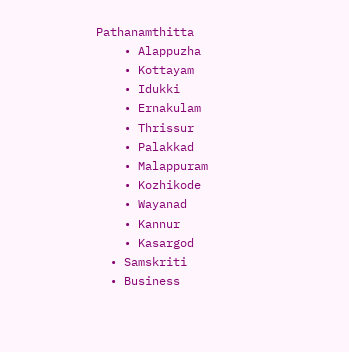Pathanamthitta
    • Alappuzha
    • Kottayam
    • Idukki
    • Ernakulam
    • Thrissur
    • Palakkad
    • Malappuram
    • Kozhikode
    • Wayanad
    • Kannur
    • Kasargod
  • Samskriti
  • Business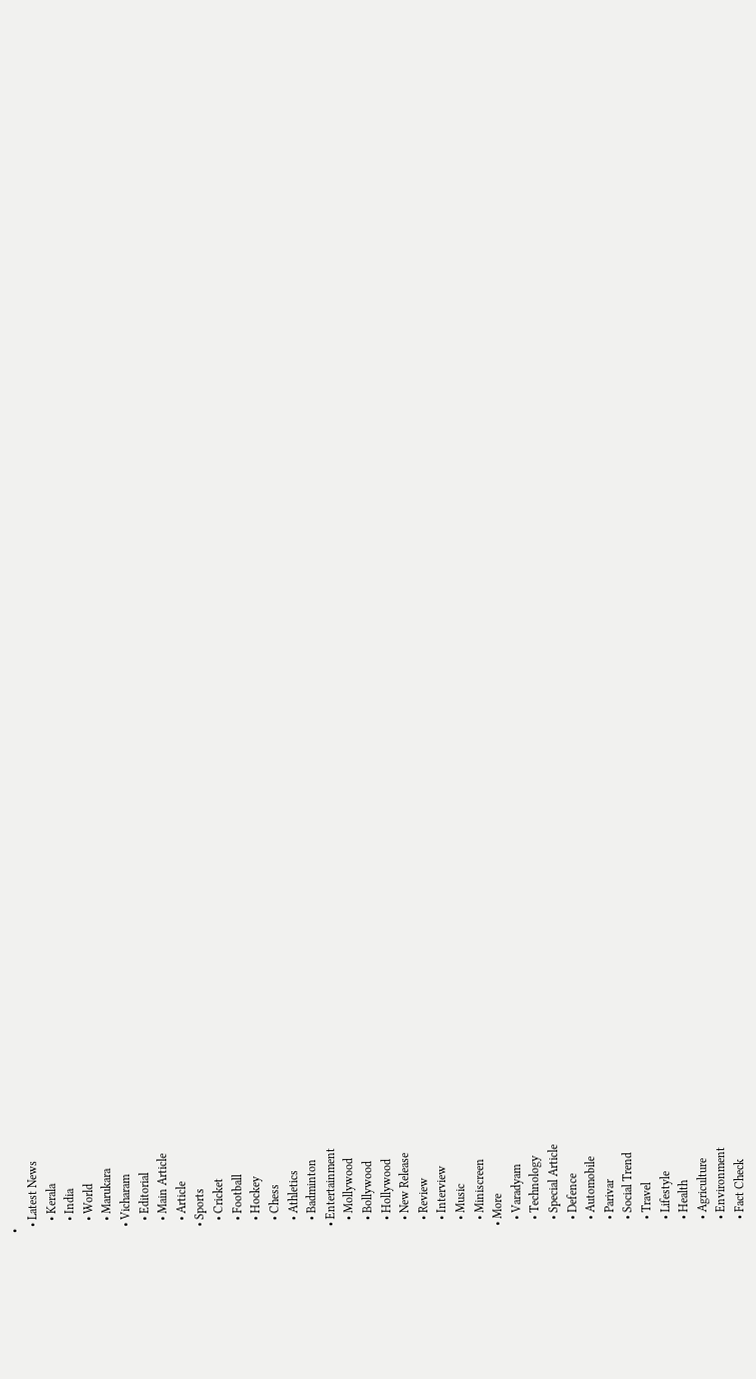•
  • Latest News
    • Kerala
    • India
    • World
    • Marukara
  • Vicharam
    • Editorial
    • Main Article
    • Article
  • Sports
    • Cricket
    • Football
    • Hockey
    • Chess
    • Athletics
    • Badminton
  • Entertainment
    • Mollywood
    • Bollywood
    • Hollywood
    • New Release
    • Review
    • Interview
    • Music
    • Miniscreen
  • More
    • Varadyam
    • Technology
    • Special Article
    • Defence
    • Automobile
    • Parivar
    • Social Trend
    • Travel
    • Lifestyle
    • Health
    • Agriculture
    • Environment
    • Fact Check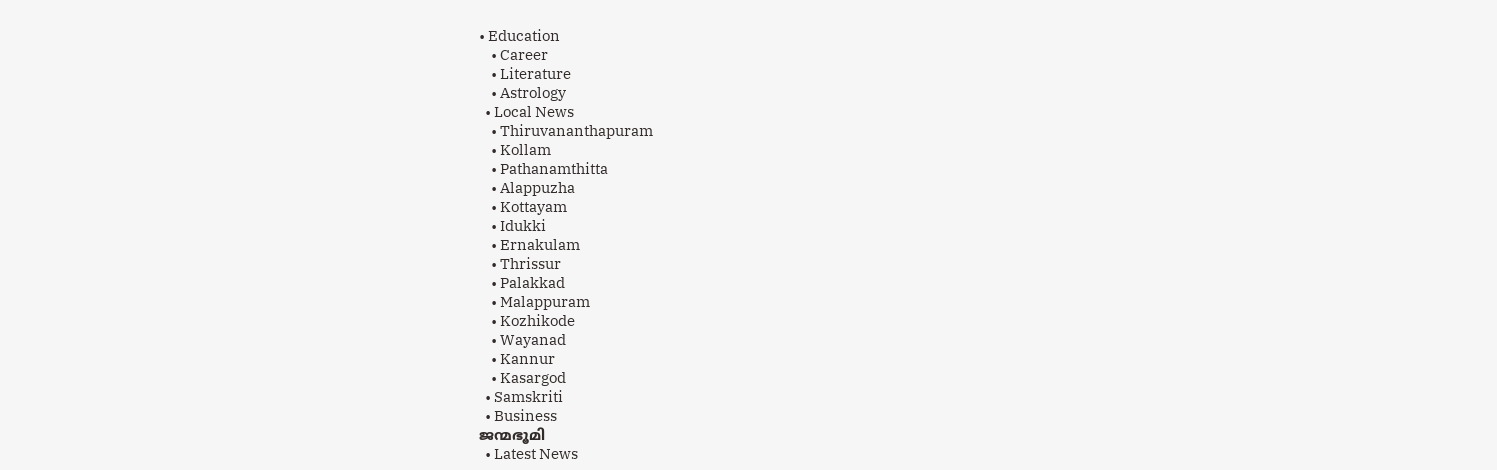• Education
    • Career
    • Literature
    • Astrology
  • Local News
    • Thiruvananthapuram
    • Kollam
    • Pathanamthitta
    • Alappuzha
    • Kottayam
    • Idukki
    • Ernakulam
    • Thrissur
    • Palakkad
    • Malappuram
    • Kozhikode
    • Wayanad
    • Kannur
    • Kasargod
  • Samskriti
  • Business
ജന്മഭൂമി
  • Latest News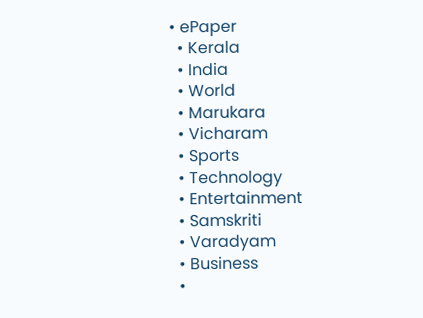• ePaper
  • Kerala
  • India
  • World
  • Marukara
  • Vicharam
  • Sports
  • Technology
  • Entertainment
  • Samskriti
  • Varadyam
  • Business
  •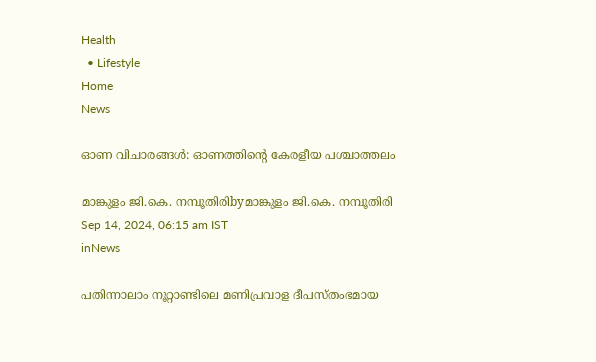Health
  • Lifestyle
Home
News

ഓണ വിചാരങ്ങള്‍: ഓണത്തിന്റെ കേരളീയ പശ്ചാത്തലം

മാങ്കുളം ജി.കെ. നമ്പൂതിരിbyമാങ്കുളം ജി.കെ. നമ്പൂതിരി
Sep 14, 2024, 06:15 am IST
inNews

പതിന്നാലാം നൂറ്റാണ്ടിലെ മണിപ്രവാള ദീപസ്തംഭമായ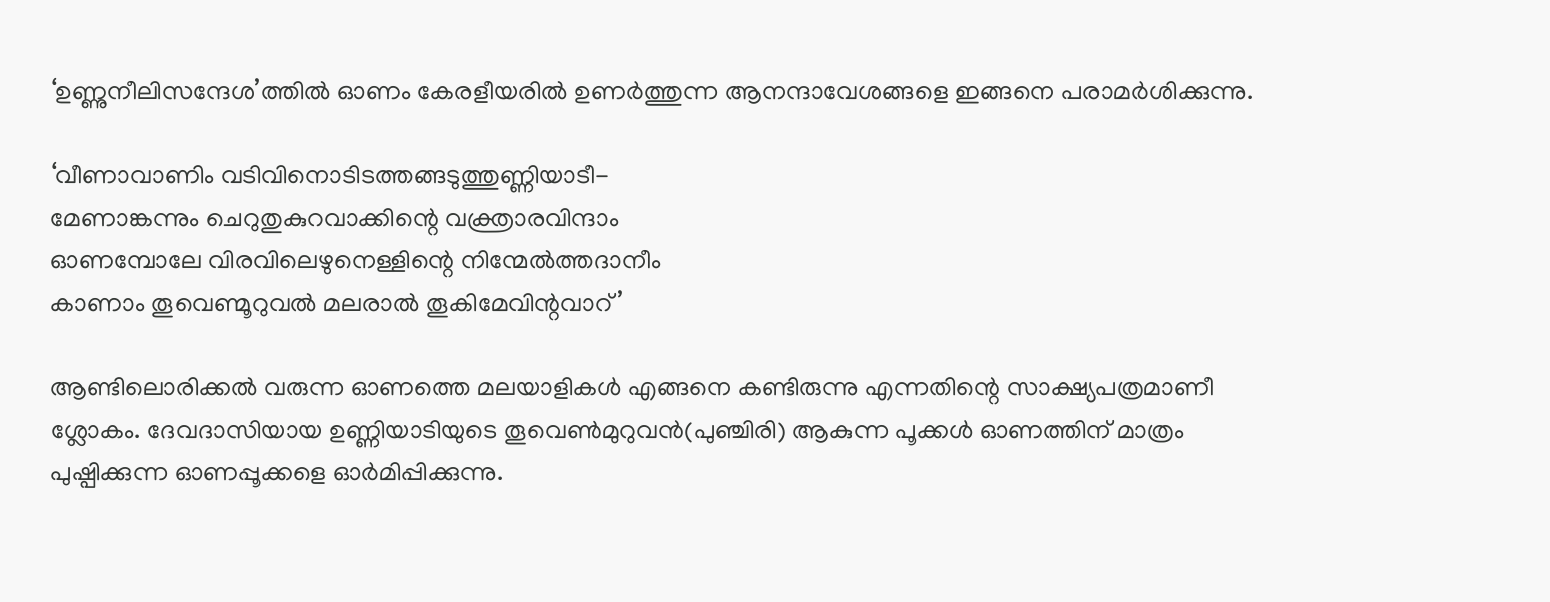‘ഉണ്ണുനീലിസന്ദേശ’ത്തില്‍ ഓണം കേരളീയരില്‍ ഉണര്‍ത്തുന്ന ആനന്ദാവേശങ്ങളെ ഇങ്ങനെ പരാമര്‍ശിക്കുന്നു.

‘വീണാവാണിം വടിവിനൊടിടത്തങ്ങടുത്തുണ്ണിയാടീ-
മേണാങ്കന്നും ചെറുതുകുറവാക്കിന്റെ വക്ത്രാരവിന്ദാം
ഓണമ്പോലേ വിരവിലെഴുനെള്ളിന്റെ നിന്മേല്‍ത്തദാനീം
കാണാം തൂവെണ്മൂറുവല്‍ മലരാല്‍ തൂകിമേവിന്റവാറ്’

ആണ്ടിലൊരിക്കല്‍ വരുന്ന ഓണത്തെ മലയാളികള്‍ എങ്ങനെ കണ്ടിരുന്നു എന്നതിന്റെ സാക്ഷ്യപത്രമാണീ ശ്ലോകം. ദേവദാസിയായ ഉണ്ണിയാടിയുടെ തൂവെണ്‍മുറുവന്‍(പുഞ്ചിരി) ആകുന്ന പൂക്കള്‍ ഓണത്തിന് മാത്രം പുഷ്പിക്കുന്ന ഓണപ്പൂക്കളെ ഓര്‍മിപ്പിക്കുന്നു.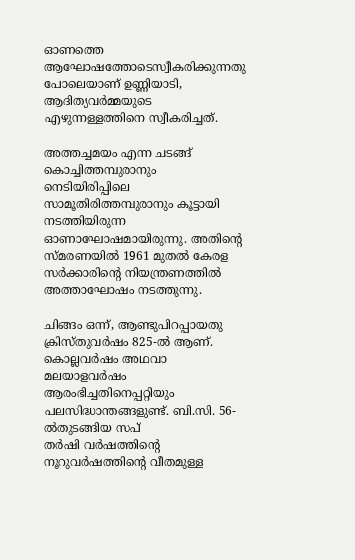ഓണത്തെ ആഘോഷത്തോടെസ്വീകരിക്കുന്നതു പോലെയാണ് ഉണ്ണിയാടി, ആദിത്യവര്‍മ്മയുടെ എഴുന്നള്ളത്തിനെ സ്വീകരിച്ചത്.

അത്തച്ചമയം എന്ന ചടങ്ങ് കൊച്ചിത്തമ്പുരാനും നെടിയിരിപ്പിലെ സാമൂതിരിത്തമ്പുരാനും കൂട്ടായി നടത്തിയിരുന്ന ഓണാഘോഷമായിരുന്നു. അതിന്റെ സ്മരണയില്‍ 1961 മുതല്‍ കേരള സര്‍ക്കാരിന്റെ നിയന്ത്രണത്തില്‍ അത്താഘോഷം നടത്തുന്നു.

ചിങ്ങം ഒന്ന്, ആണ്ടുപിറപ്പായതു ക്രിസ്തുവര്‍ഷം 825-ല്‍ ആണ്. കൊല്ലവര്‍ഷം അഥവാ മലയാളവര്‍ഷം ആരംഭിച്ചതിനെപ്പറ്റിയും പലസിദ്ധാന്തങ്ങളുണ്ട്. ബി.സി. 56-ല്‍തുടങ്ങിയ സപ്
തര്‍ഷി വര്‍ഷത്തിന്റെ നൂറുവര്‍ഷത്തിന്റെ വീതമുള്ള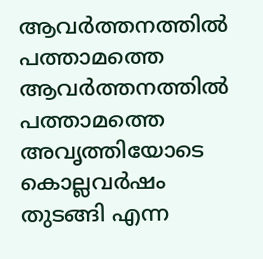ആവര്‍ത്തനത്തില്‍ പത്താമത്തെ ആവര്‍ത്തനത്തില്‍ പത്താമത്തെ അവൃത്തിയോടെ കൊല്ലവര്‍ഷം തുടങ്ങി എന്ന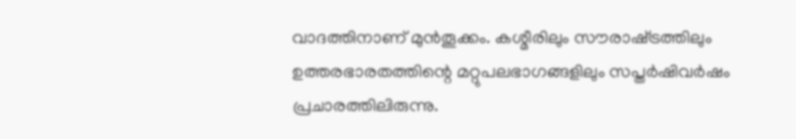വാദത്തിനാണ് മുന്‍തൂക്കം. കശ്മീരിലും സൗരാഷ്‌ട്രത്തിലും ഉത്തരഭാരതത്തിന്റെ മറ്റുപലഭാഗങ്ങളിലും സപ്തര്‍ഷിവര്‍ഷം പ്രചാരത്തിലിരുന്നു.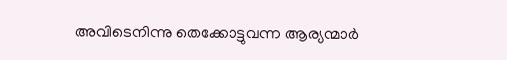അവിടെനിന്നു തെക്കോട്ടുവന്ന ആര്യന്മാര്‍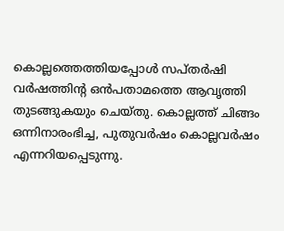കൊല്ലത്തെത്തിയപ്പോള്‍ സപ്തര്‍ഷി വര്‍ഷത്തിന്റ ഒന്‍പതാമത്തെ ആവൃത്തി തുടങ്ങുകയും ചെയ്തു. കൊല്ലത്ത് ചിങ്ങം ഒന്നിനാരംഭിച്ച, പുതുവര്‍ഷം കൊല്ലവര്‍ഷം എന്നറിയപ്പെടുന്നു.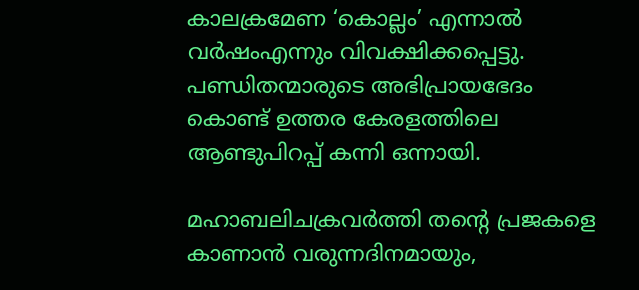കാലക്രമേണ ‘കൊല്ലം’ എന്നാല്‍ വര്‍ഷംഎന്നും വിവക്ഷിക്കപ്പെട്ടു. പണ്ഡിതന്മാരുടെ അഭിപ്രായഭേദം കൊണ്ട് ഉത്തര കേരളത്തിലെ ആണ്ടുപിറപ്പ് കന്നി ഒന്നായി.

മഹാബലിചക്രവര്‍ത്തി തന്റെ പ്രജകളെ കാണാന്‍ വരുന്നദിനമായും,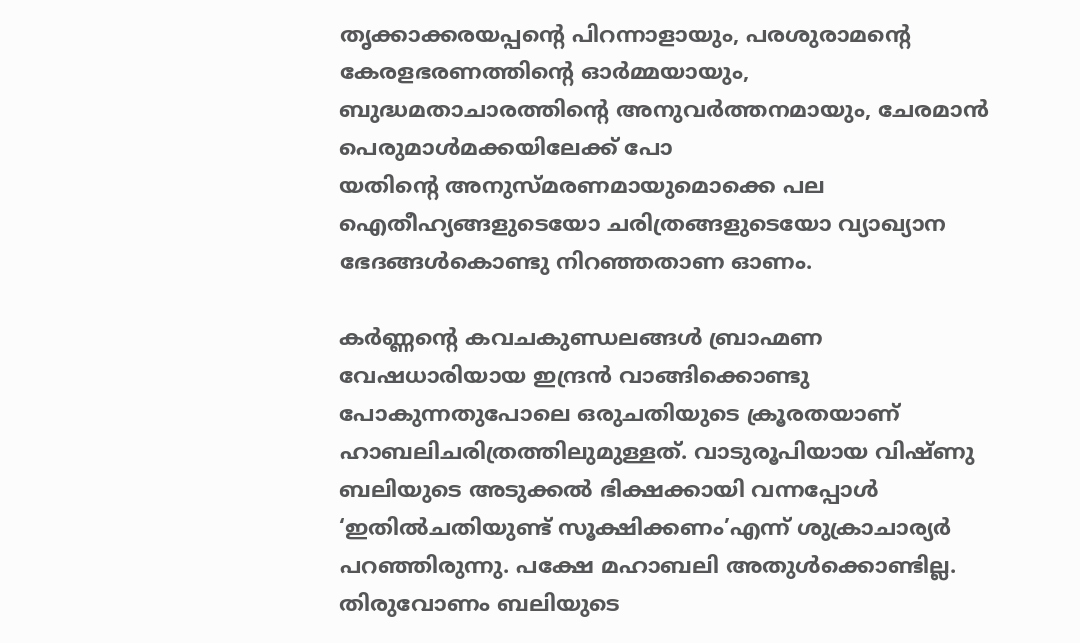തൃക്കാക്കരയപ്പന്റെ പിറന്നാളായും, പരശുരാമന്റെ കേരളഭരണത്തിന്റെ ഓര്‍മ്മയായും, ബുദ്ധമതാചാരത്തിന്റെ അനുവര്‍ത്തനമായും, ചേരമാന്‍ പെരുമാള്‍മക്കയിലേക്ക് പോ
യതിന്റെ അനുസ്മരണമായുമൊക്കെ പല ഐതീഹ്യങ്ങളുടെയോ ചരിത്രങ്ങളുടെയോ വ്യാഖ്യാന ഭേദങ്ങള്‍കൊണ്ടു നിറഞ്ഞതാണ ഓണം.

കര്‍ണ്ണന്റെ കവചകുണ്ഡലങ്ങള്‍ ബ്രാഹ്മണ വേഷധാരിയായ ഇന്ദ്രന്‍ വാങ്ങിക്കൊണ്ടു പോകുന്നതുപോലെ ഒരുചതിയുടെ ക്രൂരതയാണ് ഹാബലിചരിത്രത്തിലുമുള്ളത്. വാടുരൂപിയായ വിഷ്ണു ബലിയുടെ അടുക്കല്‍ ഭിക്ഷക്കായി വന്നപ്പോള്‍ ‘ഇതില്‍ചതിയുണ്ട് സൂക്ഷിക്കണം’എന്ന് ശുക്രാചാര്യര്‍ പറഞ്ഞിരുന്നു. പക്ഷേ മഹാബലി അതുള്‍ക്കൊണ്ടില്ല. തിരുവോണം ബലിയുടെ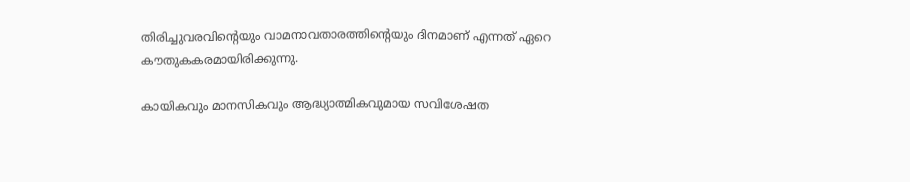തിരിച്ചുവരവിന്റെയും വാമനാവതാരത്തിന്റെയും ദിനമാണ് എന്നത് ഏറെ കൗതുകകരമായിരിക്കുന്നു.

കായികവും മാനസികവും ആദ്ധ്യാത്മികവുമായ സവിശേഷത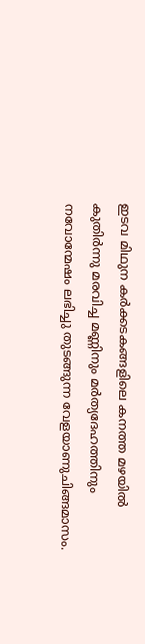ഇടവ മിഥുന കര്‍ക്കടകങ്ങളിലെ കനത്ത മഴയില്‍ കുതിര്‍ന്നു മരവിച്ച മണ്ണിനും മര്‍ത്യദേഹത്തിനും നവോന്മേഷം ലഭിച്ചു തുടങ്ങുന്ന വേളയാണുചിങ്ങമാസം.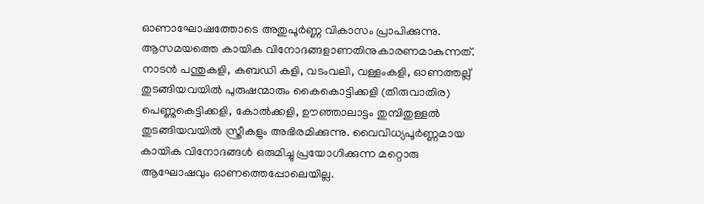ഓണാഘോഷത്തോടെ അതുപൂര്‍ണ്ണ വികാസം പ്രാപിക്കുന്നു. ആസമയത്തെ കായിക വിനോദങ്ങളാണതിനുകാരണമാകുന്നത്. നാടന്‍ പന്തുകളി, കബഡി കളി, വടംവലി, വള്ളംകളി, ഓണത്തല്ല് തുടങ്ങിയവയില്‍ പുരുഷന്മാരും കൈകൊട്ടിക്കളി (തിരുവാതിര) പെണ്ണുകെട്ടിക്കളി, കോല്‍ക്കളി, ഊഞ്ഞാലാട്ടം തുമ്പിതുള്ളല്‍ തുടങ്ങിയവയില്‍ സ്ത്രീകളും അഭിരമിക്കുന്നു. വൈവിധ്യപൂര്‍ണ്ണമായ കായിക വിനോദങ്ങള്‍ ഒരുമിച്ചു പ്രയോഗിക്കുന്ന മറ്റൊരു ആഘോഷവും ഓണത്തെപ്പോലെയില്ല.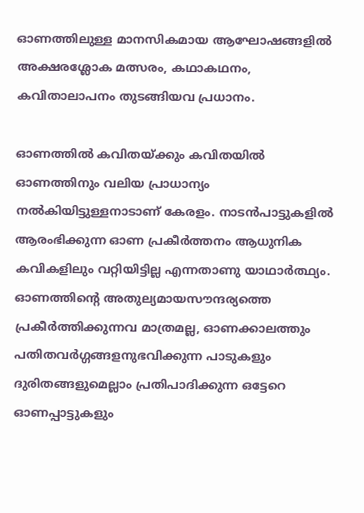ഓണത്തിലുള്ള മാനസികമായ ആഘോഷങ്ങളില്‍ അക്ഷരശ്ലോക മത്സരം, കഥാകഥനം, കവിതാലാപനം തുടങ്ങിയവ പ്രധാനം.

ഓണത്തില്‍ കവിതയ്‌ക്കും കവിതയില്‍ ഓണത്തിനും വലിയ പ്രാധാന്യം നല്‍കിയിട്ടുള്ളനാടാണ് കേരളം. നാടന്‍പാട്ടുകളില്‍ ആരംഭിക്കുന്ന ഓണ പ്രകീര്‍ത്തനം ആധുനിക കവികളിലും വറ്റിയിട്ടില്ല എന്നതാണു യാഥാര്‍ത്ഥ്യം. ഓണത്തിന്റെ അതുല്യമായസൗന്ദര്യത്തെ പ്രകീര്‍ത്തിക്കുന്നവ മാത്രമല്ല, ഓണക്കാലത്തും പതിതവര്‍ഗ്ഗങ്ങളനുഭവിക്കുന്ന പാടുകളും ദുരിതങ്ങളുമെല്ലാം പ്രതിപാദിക്കുന്ന ഒട്ടേറെ ഓണപ്പാട്ടുകളും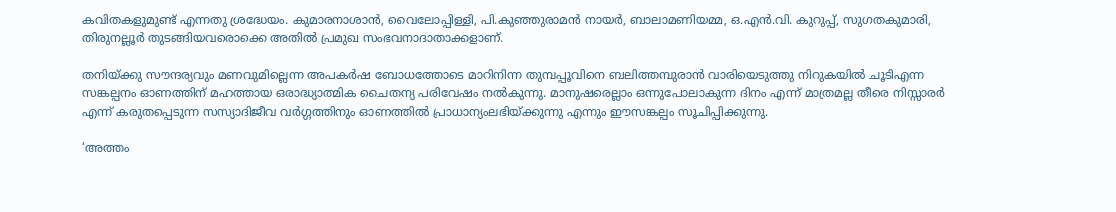കവിതകളുമുണ്ട് എന്നതു ശ്രദ്ധേയം. കുമാരനാശാന്‍, വൈലോപ്പിള്ളി, പി.കുഞ്ഞുരാമന്‍ നായര്‍, ബാലാമണിയമ്മ, ഒ.എന്‍.വി. കുറുപ്പ്, സുഗതകുമാരി, തിരുനല്ലൂര്‍ തുടങ്ങിയവരൊക്കെ അതില്‍ പ്രമുഖ സംഭവനാദാതാക്കളാണ്.

തനിയ്‌ക്കു സൗന്ദര്യവും മണവുമില്ലെന്ന അപകര്‍ഷ ബോധത്തോടെ മാറിനിന്ന തുമ്പപ്പൂവിനെ ബലിത്തമ്പുരാന്‍ വാരിയെടുത്തു നിറുകയില്‍ ചൂടിഎന്ന സങ്കല്പനം ഓണത്തിന് മഹത്തായ ഒരാദ്ധ്യാത്മിക ചൈതന്യ പരിവേഷം നല്‍കുന്നു. മാനുഷരെല്ലാം ഒന്നുപോലാകുന്ന ദിനം എന്ന് മാത്രമല്ല തീരെ നിസ്സാരര്‍ എന്ന് കരുതപ്പെടുന്ന സസ്യാദിജീവ വര്‍ഗ്ഗത്തിനും ഓണത്തില്‍ പ്രാധാന്യംലഭിയ്‌ക്കുന്നു എന്നും ഈസങ്കല്പം സൂചിപ്പിക്കുന്നു.

‘അത്തം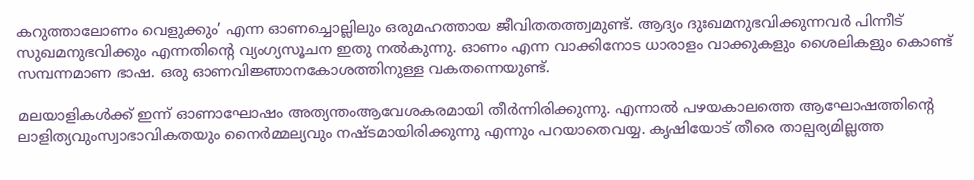കറുത്താലോണം വെളുക്കും’ എന്ന ഓണച്ചൊല്ലിലും ഒരുമഹത്തായ ജീവിതതത്ത്വമുണ്ട്. ആദ്യം ദുഃഖമനുഭവിക്കുന്നവര്‍ പിന്നീട് സുഖമനുഭവിക്കും എന്നതിന്റെ വ്യംഗ്യസൂചന ഇതു നല്‍കുന്നു. ഓണം എന്ന വാക്കിനോട ധാരാളം വാക്കുകളും ശൈലികളും കൊണ്ട് സമ്പന്നമാണ ഭാഷ. ഒരു ഓണവിജ്ഞാനകോശത്തിനുള്ള വകതന്നെയുണ്ട്.

മലയാളികള്‍ക്ക് ഇന്ന് ഓണാഘോഷം അത്യന്തംആവേശകരമായി തീര്‍ന്നിരിക്കുന്നു. എന്നാല്‍ പഴയകാലത്തെ ആഘോഷത്തിന്റെ ലാളിത്യവുംസ്വാഭാവികതയും നൈര്‍മ്മല്യവും നഷ്ടമായിരിക്കുന്നു എന്നും പറയാതെവയ്യ. കൃഷിയോട് തീരെ താല്പര്യമില്ലത്ത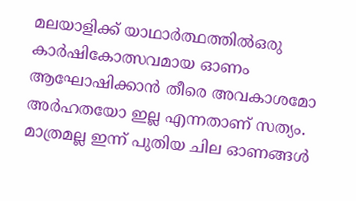മലയാളിക്ക് യാഥാര്‍ത്ഥത്തില്‍ഒരു കാര്‍ഷികോത്സവമായ ഓണം ആഘോഷിക്കാന്‍ തീരെ അവകാശമോ അര്‍ഹതയോ ഇല്ല എന്നതാണ് സത്യം. മാത്രമല്ല ഇന്ന് പുതിയ ചില ഓണങ്ങള്‍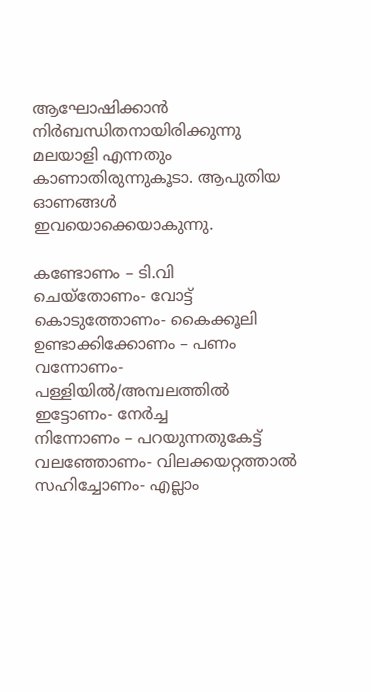ആഘോഷിക്കാന്‍ നിര്‍ബന്ധിതനായിരിക്കുന്നു മലയാളി എന്നതും കാണാതിരുന്നുകൂടാ. ആപുതിയ ഓണങ്ങള്‍ ഇവയൊക്കെയാകുന്നു.

കണ്ടോണം – ടി.വി
ചെയ്‌തോണം- വോട്ട്
കൊടുത്തോണം- കൈക്കൂലി
ഉണ്ടാക്കിക്കോണം – പണം
വന്നോണം- പള്ളിയില്‍/അമ്പലത്തില്‍
ഇട്ടോണം- നേര്‍ച്ച
നിന്നോണം – പറയുന്നതുകേട്ട്
വലഞ്ഞോണം- വിലക്കയറ്റത്താല്‍
സഹിച്ചോണം- എല്ലാം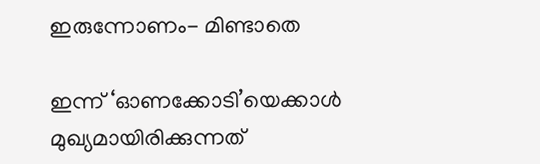ഇരുന്നോണം- മിണ്ടാതെ

ഇന്ന് ‘ഓണക്കോടി’യെക്കാള്‍ മുഖ്യമായിരിക്കുന്നത്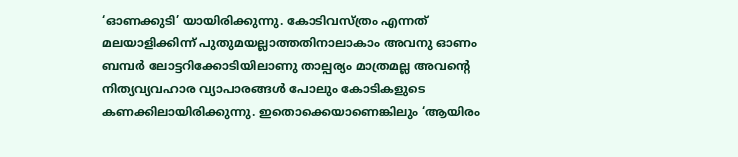‘ഓണക്കുടി’ യായിരിക്കുന്നു. കോടിവസ്ത്രം എന്നത് മലയാളിക്കിന്ന് പുതുമയല്ലാത്തതിനാലാകാം അവനു ഓണം ബമ്പര്‍ ലോട്ടറിക്കോടിയിലാണു താല്പര്യം മാത്രമല്ല അവന്റെ നിത്യവ്യവഹാര വ്യാപാരങ്ങള്‍ പോലും കോടികളുടെ കണക്കിലായിരിക്കുന്നു. ഇതൊക്കെയാണെങ്കിലും ‘ആയിരം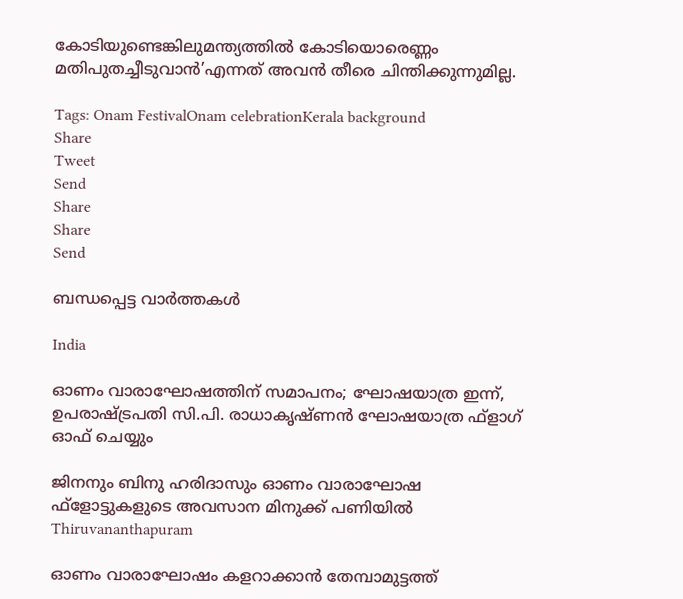കോടിയുണ്ടെങ്കിലുമന്ത്യത്തില്‍ കോടിയൊരെണ്ണം മതിപുതച്ചീടുവാന്‍’എന്നത് അവന്‍ തീരെ ചിന്തിക്കുന്നുമില്ല.

Tags: Onam FestivalOnam celebrationKerala background
Share
Tweet
Send
Share
Share
Send

ബന്ധപ്പെട്ട വാര്‍ത്തകള്‍

India

ഓണം വാരാഘോഷത്തിന് സമാപനം; ഘോഷയാത്ര ഇന്ന്, ഉപരാഷ്‌ട്രപതി സി.പി. രാധാകൃഷ്ണന്‍ ഘോഷയാത്ര ഫ്‌ളാഗ് ഓഫ് ചെയ്യും

ജിനനും ബിനു ഹരിദാസും ഓണം വാരാഘോഷ ഫ്‌ളോട്ടുകളുടെ അവസാന മിനുക്ക് പണിയില്‍
Thiruvananthapuram

ഓണം വാരാഘോഷം കളറാക്കാന്‍ തേമ്പാമുട്ടത്ത്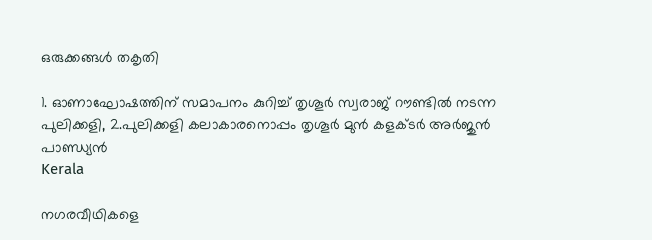ഒരുക്കങ്ങള്‍ തകൃതി

1. ഓണാഘോഷത്തിന് സമാപനം കുറിച്ച് തൃശൂര്‍ സ്വരാജ് റൗണ്ടില്‍ നടന്ന പുലിക്കളി, 2.പുലിക്കളി കലാകാരനൊപ്പം തൃശൂര്‍ മുന്‍ കളക്ടര്‍ അര്‍ജുന്‍ പാണ്ഡ്യന്‍
Kerala

നഗരവീഥികളെ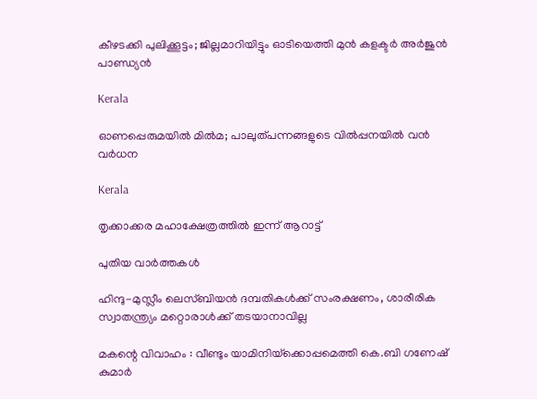കീഴടക്കി പുലിക്കൂട്ടം; ജില്ലമാറിയിട്ടും ഓടിയെത്തി മുന്‍ കളക്ടര്‍ അര്‍ജുന്‍ പാണ്ഡ്യന്‍

Kerala

ഓണപ്പെരുമയില്‍ മില്‍മ; പാലുത്പന്നങ്ങളുടെ വില്‍പ്പനയില്‍ വന്‍ വര്‍ധന

Kerala

തൃക്കാക്കര മഹാക്ഷേത്രത്തില്‍ ഇന്ന് ആറാട്ട്

പുതിയ വാര്‍ത്തകള്‍

ഹിന്ദു-മുസ്ലീം ലെസ്ബിയന്‍ ദമ്പതികള്‍ക്ക് സംരക്ഷണം, ശാരീരിക സ്വാതന്ത്ര്യം മറ്റൊരാള്‍ക്ക് തടയാനാവില്ല

മകന്റെ വിവാഹം : വീണ്ടും യാമിനിയ്‌ക്കൊപ്പമെത്തി കെ.ബി ഗണേഷ് കുമാർ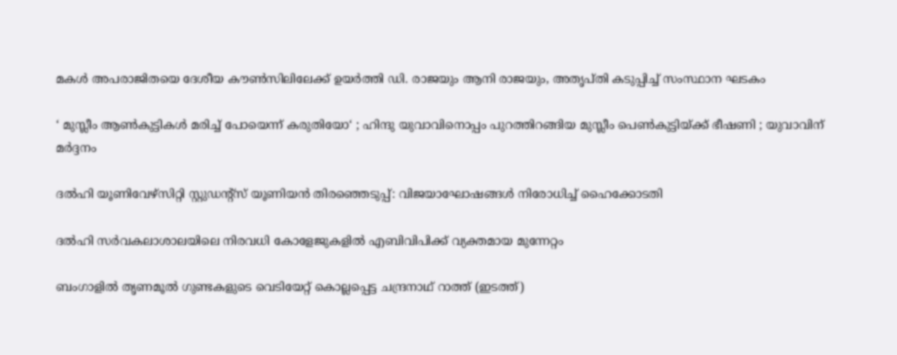മകള്‍ അപരാജിതയെ ദേശീയ കൗണ്‍സിലിലേക്ക് ഉയര്‍ത്തി ഡി. രാജയും ആനി രാജയും, അതൃപ്തി കടുപ്പിച്ച് സംസ്ഥാന ഘടകം

‘ മുസ്ലീം ആൺകുട്ടികൾ മരിച്ച് പോയെന്ന് കരുതിയോ‘ ; ഹിന്ദു യുവാവിനൊപ്പം പുറത്തിറങ്ങിയ മുസ്ലീം പെൺകുട്ടിയ്‌ക്ക് ഭീഷണി ; യുവാവിന് മർദ്ദനം

ദല്‍ഹി യൂണിവേഴ്‌സിറ്റി സ്റ്റുഡന്റ്‌സ് യൂണിയന്‍ തിരഞ്ഞെടുപ്പ്: വിജയാഘോഷങ്ങള്‍ നിരോധിച്ച് ഹൈക്കോടതി

ദല്‍ഹി സര്‍വകലാശാലയിലെ നിരവധി കോളേജുകളില്‍ എബിവിപിക്ക് വ്യക്തമായ മുന്നേറ്റം

ബംഗാളില്‍ തൃണമൂല്‍ ഗുണ്ടകളുടെ വെടിയേറ്റ് കൊല്ലപ്പെട്ട ചന്ദ്രനാഥ് റാത്ത് (ഇടത്ത്)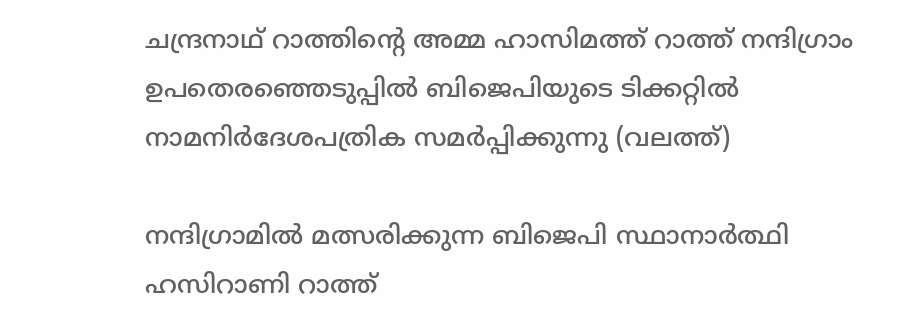ചന്ദ്രനാഥ് റാത്തിന്‍റെ അമ്മ ഹാസിമത്ത് റാത്ത് നന്ദിഗ്രാം ഉപതെരഞ്ഞെടുപ്പില്‍ ബിജെപിയുടെ ടിക്കറ്റില്‍ നാമനിര്‍ദേശപത്രിക സമര്‍പ്പിക്കുന്നു (വലത്ത്)

നന്ദിഗ്രാമില്‍ മത്സരിക്കുന്ന ബിജെപി സ്ഥാനാര്‍ത്ഥി ഹസിറാണി റാത്ത്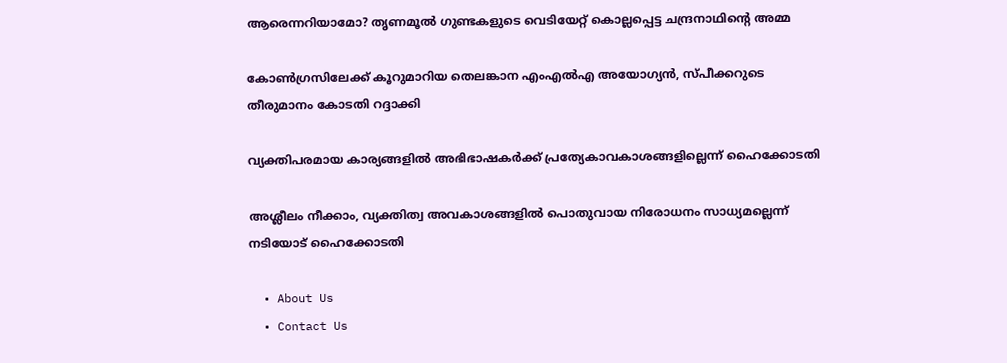ആരെന്നറിയാമോ? തൃണമൂല്‍ ഗുണ്ടകളുടെ വെടിയേറ്റ് കൊല്ലപ്പെട്ട ചന്ദ്രനാഥിന്റെ അമ്മ

കോണ്‍ഗ്രസിലേക്ക് കൂറുമാറിയ തെലങ്കാന എംഎല്‍എ അയോഗ്യന്‍, സ്പീക്കറുടെ തീരുമാനം കോടതി റദ്ദാക്കി

വ്യക്തിപരമായ കാര്യങ്ങളില്‍ അഭിഭാഷകര്‍ക്ക് പ്രത്യേകാവകാശങ്ങളില്ലെന്ന് ഹൈക്കോടതി

അശ്ലീലം നീക്കാം, വ്യക്തിത്വ അവകാശങ്ങളില്‍ പൊതുവായ നിരോധനം സാധ്യമല്ലെന്ന് നടിയോട് ഹൈക്കോടതി

  • About Us
  • Contact Us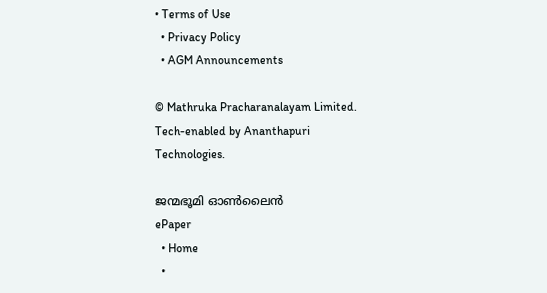• Terms of Use
  • Privacy Policy
  • AGM Announcements

© Mathruka Pracharanalayam Limited.
Tech-enabled by Ananthapuri Technologies.

ജന്മഭൂമി ഓണ്‍ലൈന്‍
ePaper
  • Home
  •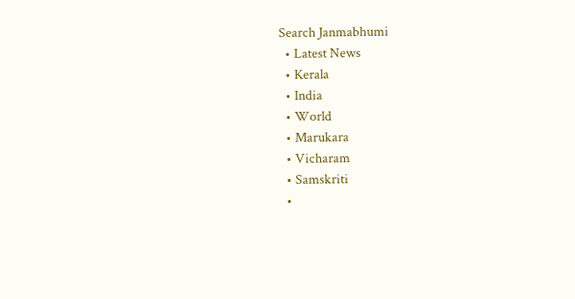Search Janmabhumi
  • Latest News
  • Kerala
  • India
  • World
  • Marukara
  • Vicharam
  • Samskriti
  •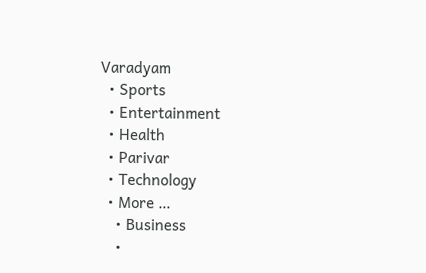Varadyam
  • Sports
  • Entertainment
  • Health
  • Parivar
  • Technology
  • More …
    • Business
    •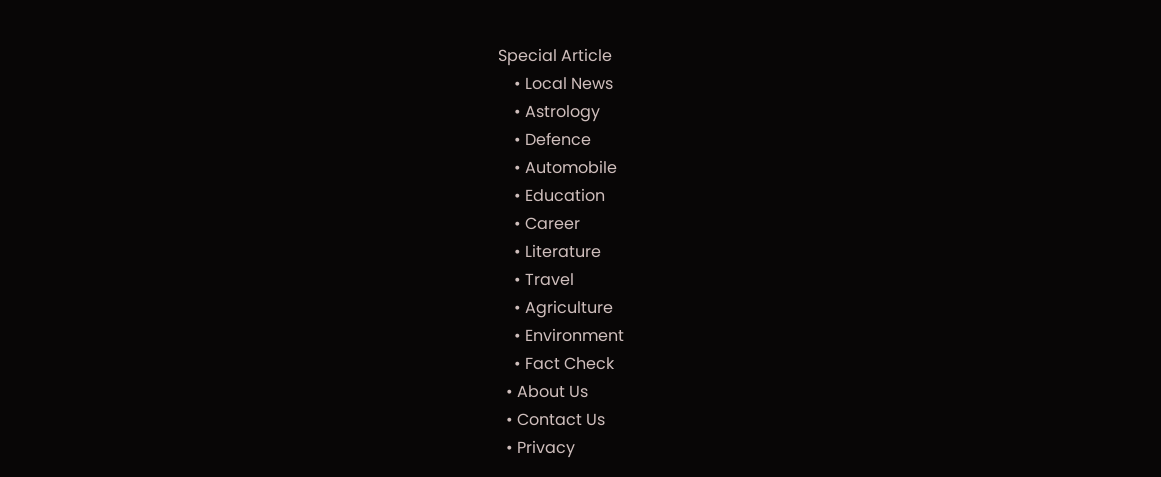Special Article
    • Local News
    • Astrology
    • Defence
    • Automobile
    • Education
    • Career
    • Literature
    • Travel
    • Agriculture
    • Environment
    • Fact Check
  • About Us
  • Contact Us
  • Privacy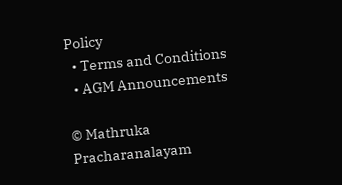Policy
  • Terms and Conditions
  • AGM Announcements

© Mathruka Pracharanalayam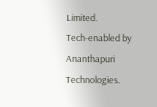Limited.
Tech-enabled by Ananthapuri Technologies.